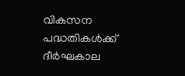വികസന പദ്ധതികള്‍ക്ക് ദീര്‍ഘകാല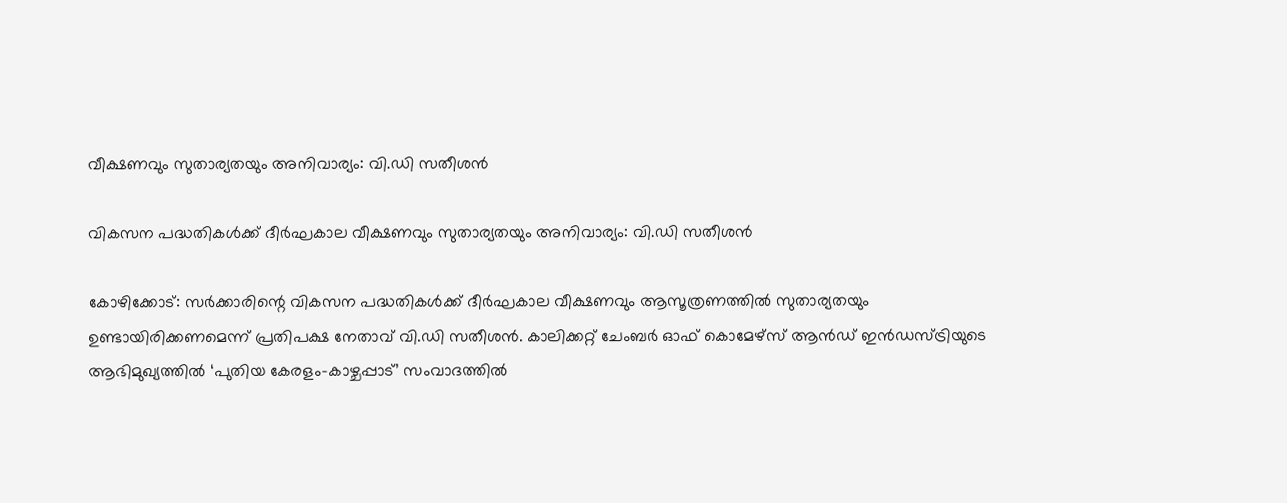വീക്ഷണവും സുതാര്യതയും അനിവാര്യം: വി.ഡി സതീശന്‍

വികസന പദ്ധതികള്‍ക്ക് ദീര്‍ഘകാല വീക്ഷണവും സുതാര്യതയും അനിവാര്യം: വി.ഡി സതീശന്‍

കോഴിക്കോട്: സര്‍ക്കാരിന്റെ വികസന പദ്ധതികള്‍ക്ക് ദീര്‍ഘകാല വീക്ഷണവും ആസൂത്രണത്തില്‍ സുതാര്യതയും ഉണ്ടായിരിക്കണമെന്ന് പ്രതിപക്ഷ നേതാവ് വി.ഡി സതീശന്‍. കാലിക്കറ്റ് ചേംബര്‍ ഓഫ് കൊമേഴ്‌സ് ആന്‍ഡ് ഇന്‍ഡസ്ട്രിയുടെ ആഭിമുഖ്യത്തില്‍ ‘പുതിയ കേരളം-കാഴ്ചപ്പാട്’ സംവാദത്തില്‍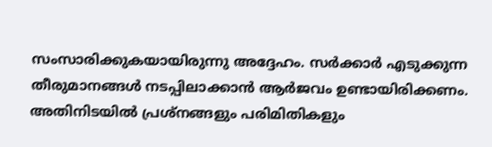സംസാരിക്കുകയായിരുന്നു അദ്ദേഹം. സര്‍ക്കാര്‍ എടുക്കുന്ന തീരുമാനങ്ങള്‍ നടപ്പിലാക്കാന്‍ ആര്‍ജവം ഉണ്ടായിരിക്കണം. അതിനിടയില്‍ പ്രശ്‌നങ്ങളും പരിമിതികളും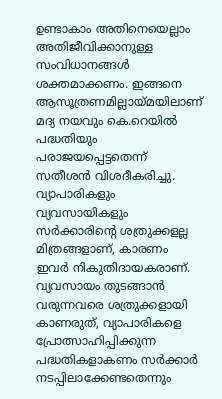ഉണ്ടാകാം അതിനെയെല്ലാം അതിജീവിക്കാനുള്ള സംവിധാനങ്ങള്‍ ശക്തമാക്കണം. ഇങ്ങനെ ആസൂത്രണമില്ലായ്മയിലാണ് മദ്യ നയവും കെ.റെയില്‍ പദ്ധതിയും പരാജയപ്പെട്ടതെന്ന് സതീശന്‍ വിശദീകരിച്ചു. വ്യാപാരികളും വ്യവസായികളും സര്‍ക്കാരിന്റെ ശത്രുക്കളല്ല മിത്രങ്ങളാണ്, കാരണം ഇവര്‍ നികുതിദായകരാണ്. വ്യവസായം തുടങ്ങാന്‍ വരുന്നവരെ ശത്രുക്കളായി കാണരുത്, വ്യാപാരികളെ പ്രോത്സാഹിപ്പിക്കുന്ന പദ്ധതികളാകണം സര്‍ക്കാര്‍ നടപ്പിലാക്കേണ്ടതെന്നും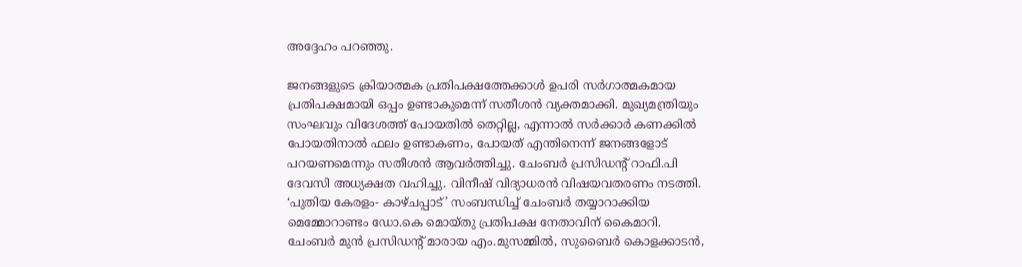അദ്ദേഹം പറഞ്ഞു.

ജനങ്ങളുടെ ക്രിയാത്മക പ്രതിപക്ഷത്തേക്കാള്‍ ഉപരി സര്‍ഗാത്മകമായ പ്രതിപക്ഷമായി ഒപ്പം ഉണ്ടാകുമെന്ന് സതീശന്‍ വ്യക്തമാക്കി. മുഖ്യമന്ത്രിയും സംഘവും വിദേശത്ത് പോയതില്‍ തെറ്റില്ല, എന്നാല്‍ സര്‍ക്കാര്‍ കണക്കില്‍ പോയതിനാല്‍ ഫലം ഉണ്ടാകണം, പോയത് എന്തിനെന്ന് ജനങ്ങളോട് പറയണമെന്നും സതീശന്‍ ആവര്‍ത്തിച്ചു. ചേംബര്‍ പ്രസിഡന്റ് റാഫി.പി ദേവസി അധ്യക്ഷത വഹിച്ചു. വിനീഷ് വിദ്യാധരന്‍ വിഷയവതരണം നടത്തി. ‘പുതിയ കേരളം- കാഴ്ചപ്പാട്’ സംബന്ധിച്ച് ചേംബര്‍ തയ്യാറാക്കിയ മെമ്മോറാണ്ടം ഡോ.കെ മൊയ്തു പ്രതിപക്ഷ നേതാവിന് കൈമാറി. ചേംബര്‍ മുന്‍ പ്രസിഡന്റ് മാരായ എം.മുസമ്മില്‍, സുബൈര്‍ കൊളക്കാടന്‍,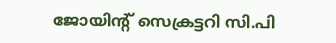ജോയിന്റ് സെക്രട്ടറി സി.പി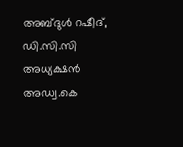അബ്ദുള്‍ റഷീദ്, ഡി.സി.സി അധ്യക്ഷന്‍ അഡ്വ.കെ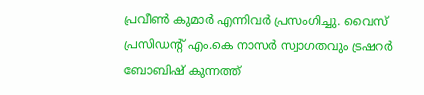പ്രവീണ്‍ കുമാര്‍ എന്നിവര്‍ പ്രസംഗിച്ചു. വൈസ് പ്രസിഡന്റ് എം.കെ നാസര്‍ സ്വാഗതവും ട്രഷറര്‍ ബോബിഷ് കുന്നത്ത്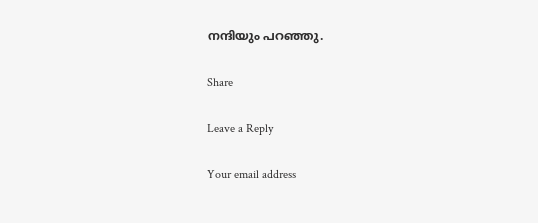നന്ദിയും പറഞ്ഞു.

Share

Leave a Reply

Your email address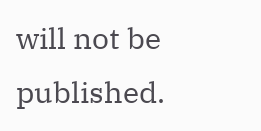will not be published.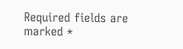Required fields are marked *